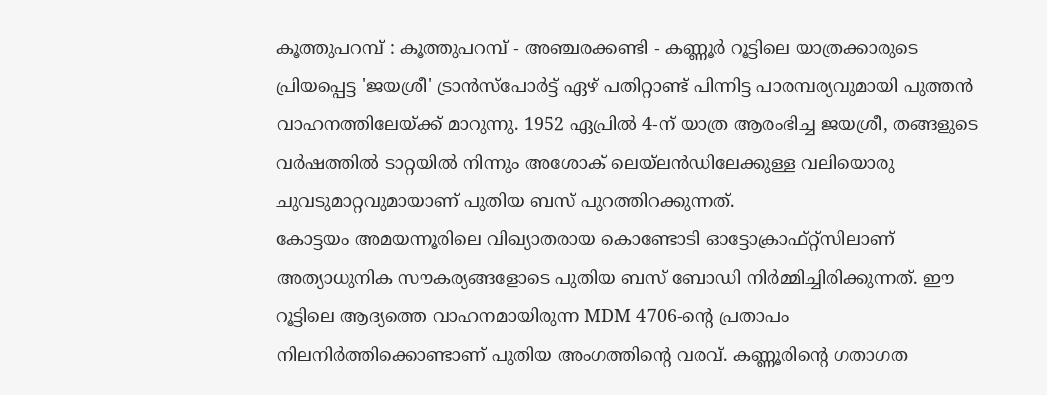കൂത്തുപറമ്പ് : കൂത്തുപറമ്പ് - അഞ്ചരക്കണ്ടി - കണ്ണൂർ റൂട്ടിലെ യാത്രക്കാരുടെ പ്രിയപ്പെട്ട 'ജയശ്രീ' ട്രാൻസ്പോർട്ട് ഏഴ് പതിറ്റാണ്ട് പിന്നിട്ട പാരമ്പര്യവുമായി പുത്തൻ വാഹനത്തിലേയ്ക്ക് മാറുന്നു. 1952 ഏപ്രിൽ 4-ന് യാത്ര ആരംഭിച്ച ജയശ്രീ, തങ്ങളുടെ വർഷത്തിൽ ടാറ്റയിൽ നിന്നും അശോക് ലെയ്ലൻഡിലേക്കുള്ള വലിയൊരു ചുവടുമാറ്റവുമായാണ് പുതിയ ബസ് പുറത്തിറക്കുന്നത്.
കോട്ടയം അമയന്നൂരിലെ വിഖ്യാതരായ കൊണ്ടോടി ഓട്ടോക്രാഫ്റ്റ്സിലാണ് അത്യാധുനിക സൗകര്യങ്ങളോടെ പുതിയ ബസ് ബോഡി നിർമ്മിച്ചിരിക്കുന്നത്. ഈ റൂട്ടിലെ ആദ്യത്തെ വാഹനമായിരുന്ന MDM 4706-ന്റെ പ്രതാപം നിലനിർത്തിക്കൊണ്ടാണ് പുതിയ അംഗത്തിന്റെ വരവ്. കണ്ണൂരിന്റെ ഗതാഗത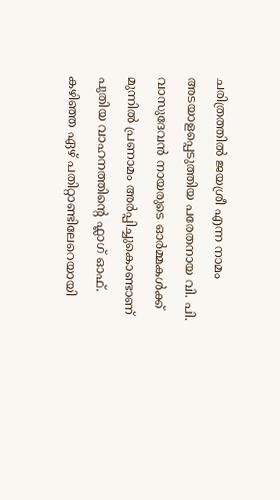ചരിത്രത്തിൽ ജയശ്രീ എന്ന നാമം അടയാളപ്പെടുത്തിയ പരേതനായ വി. പി. വാസുദേവൻ നായരുടെ ഓർമ്മകൾക്ക് മുന്നിൽ പ്രണാമം അർപ്പിച്ചുകൊണ്ടാണ് പുതിയ വാഹനത്തിന്റെ ഫ്ലാഗ് ഓഫ്.
കഴിഞ്ഞ ഏഴ് പതിറ്റാണ്ടിലേറെയായി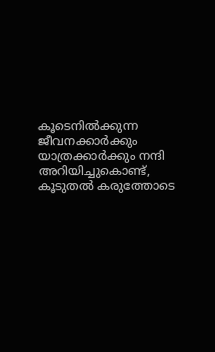കൂടെനിൽക്കുന്ന ജീവനക്കാർക്കും യാത്രക്കാർക്കും നന്ദി അറിയിച്ചുകൊണ്ട്, കൂടുതൽ കരുത്തോടെ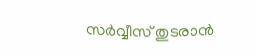സർവ്വീസ് തുടരാൻ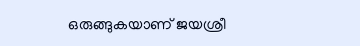ഒരുങ്ങുകയാണ് ജയശ്രീ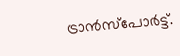ട്രാൻസ്പോർട്ട്.